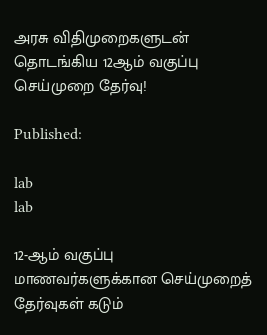அரசு விதிமுறைகளுடன் தொடங்கிய 12ஆம் வகுப்பு செய்முறை தேர்வு!

Published:

lab
lab

12-ஆம் வகுப்பு மாணவர்களுக்கான செய்முறைத் தேர்வுகள் கடும்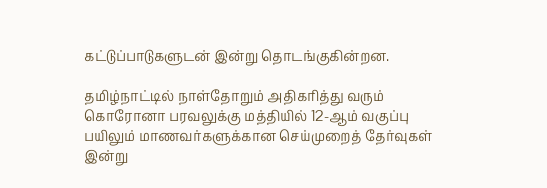கட்டுப்பாடுகளுடன் இன்று தொடங்குகின்றன.

தமிழ்நாட்டில் நாள்தோறும் அதிகரித்து வரும் கொரோனா பரவலுக்கு மத்தியில் 12-ஆம் வகுப்பு பயிலும் மாணவர்களுக்கான செய்முறைத் தேர்வுகள் இன்று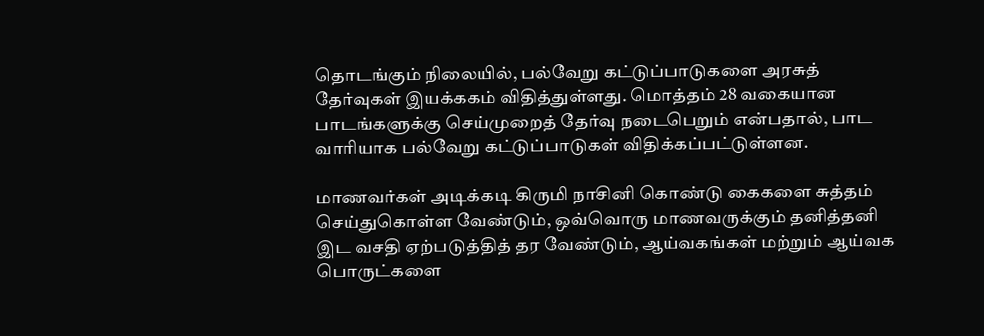தொடங்கும் நிலையில், பல்வேறு கட்டுப்பாடுகளை அரசுத் தேர்வுகள் இயக்ககம் விதித்துள்ளது. மொத்தம் 28 வகையான பாடங்களுக்கு செய்முறைத் தேர்வு நடைபெறும் என்பதால், பாட வாரியாக பல்வேறு கட்டுப்பாடுகள் விதிக்கப்பட்டுள்ளன.

மாணவர்கள் அடிக்கடி கிருமி நாசினி கொண்டு கைகளை சுத்தம் செய்துகொள்ள வேண்டும், ஒவ்வொரு மாணவருக்கும் தனித்தனி இட வசதி ஏற்படுத்தித் தர வேண்டும், ஆய்வகங்கள் மற்றும் ஆய்வக பொருட்களை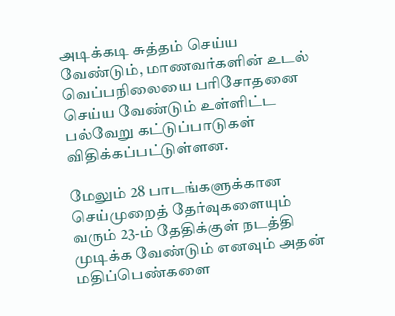அடிக்கடி சுத்தம் செய்ய வேண்டும், மாணவர்களின் உடல் வெப்பநிலையை பரிசோதனை செய்ய வேண்டும் உள்ளிட்ட பல்வேறு கட்டுப்பாடுகள் விதிக்கப்பட்டுள்ளன.

மேலும் 28 பாடங்களுக்கான செய்முறைத் தேர்வுகளையும் வரும் 23-ம் தேதிக்குள் நடத்தி முடிக்க வேண்டும் எனவும் அதன் மதிப்பெண்களை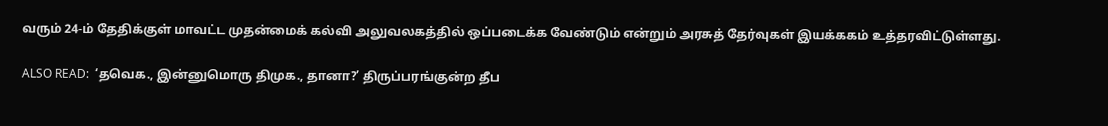வரும் 24-ம் தேதிக்குள் மாவட்ட முதன்மைக் கல்வி அலுவலகத்தில் ஒப்படைக்க வேண்டும் என்றும் அரசுத் தேர்வுகள் இயக்ககம் உத்தரவிட்டுள்ளது.

ALSO READ:  ‘தவெக., இன்னுமொரு திமுக., தானா?’ திருப்பரங்குன்ற தீப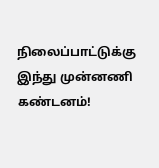நிலைப்பாட்டுக்கு இந்து முன்னணி கண்டனம்!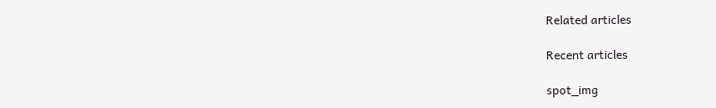Related articles

Recent articles

spot_img